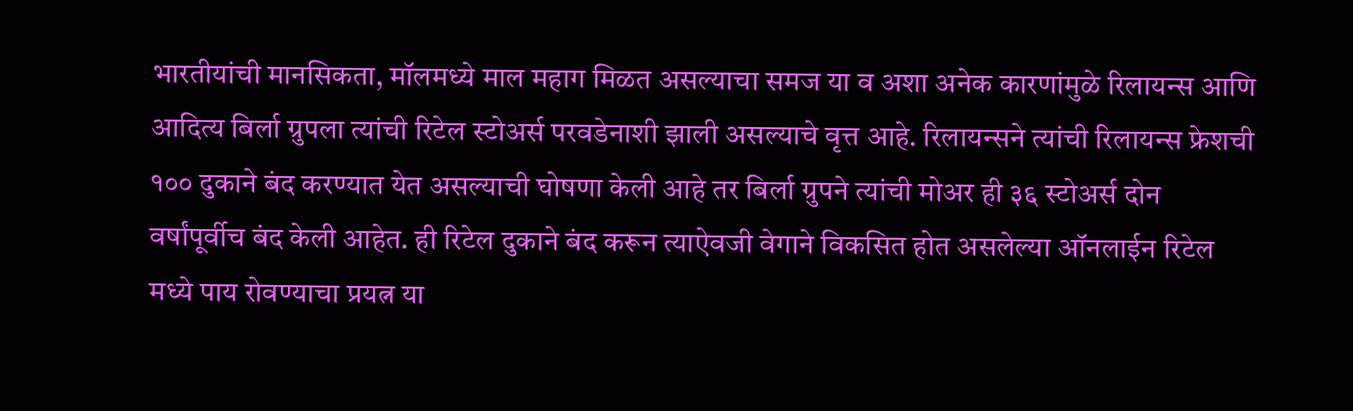भारतीयांची मानसिकता, मॉलमध्ये माल महाग मिळत असल्याचा समज या व अशा अनेक कारणांमुळे रिलायन्स आणि आदित्य बिर्ला ग्रुपला त्यांची रिटेल स्टोअर्स परवडेनाशी झाली असल्याचे वृत्त आहे. रिलायन्सने त्यांची रिलायन्स फ्रेशची १०० दुकाने बंद करण्यात येत असल्याची घोषणा केली आहे तर बिर्ला ग्रुपने त्यांची मोअर ही ३६ स्टोअर्स दोन वर्षांपूर्वीच बंद केली आहेत. ही रिटेल दुकाने बंद करून त्याऐवजी वेगाने विकसित होत असलेल्या ऑनलाईन रिटेल मध्ये पाय रोवण्याचा प्रयत्न या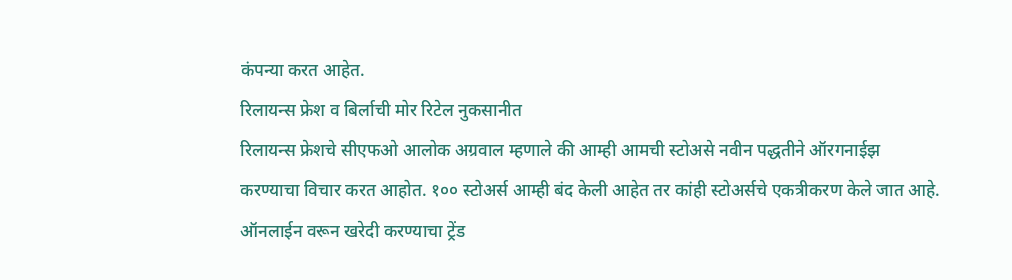कंपन्या करत आहेत.
रिलायन्स फ्रेश व बिर्लाची मोर रिटेल नुकसानीत
रिलायन्स फ्रेशचे सीएफओ आलोक अग्रवाल म्हणाले की आम्ही आमची स्टोअसे नवीन पद्धतीने ऑरगनाईझ करण्याचा विचार करत आहोत. १०० स्टोअर्स आम्ही बंद केली आहेत तर कांही स्टोअर्सचे एकत्रीकरण केले जात आहे. ऑनलाईन वरून खरेदी करण्याचा ट्रेंड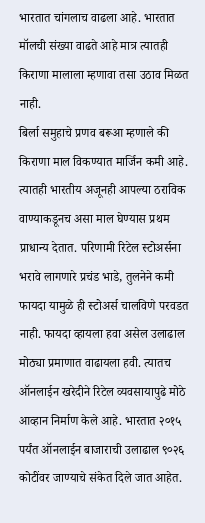भारतात चांगलाच वाढला आहे. भारतात मॉलची संख्या वाढते आहे मात्र त्यातही किराणा मालाला म्हणावा तसा उठाव मिळत नाही.
बिर्ला समुहाचे प्रणव बरूआ म्हणाले की किराणा माल विकण्यात मार्जिन कमी आहे. त्यातही भारतीय अजूनही आपल्या ठराविक वाण्याकडूनच असा माल घेण्यास प्रथम प्राधान्य देतात. परिणामी रिटेल स्टोअर्सना भरावे लागणारे प्रचंड भाडे, तुलनेने कमी फायदा यामुळे ही स्टोअर्स चालविणे परवडत नाही. फायदा व्हायला हवा असेल उलाढाल मोठ्या प्रमाणात वाढायला हवी. त्यातच ऑनलाईन खरेदीने रिटेल व्यवसायापुढे मोठे आव्हान निर्माण केले आहे. भारतात २०१५ पर्यंत ऑनलाईन बाजाराची उलाढाल ९०२६ कोटींवर जाण्याचे संकेत दिले जात आहेत.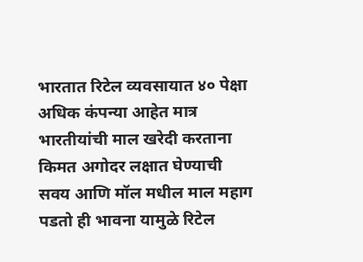भारतात रिटेल व्यवसायात ४० पेक्षा अधिक कंपन्या आहेत मात्र भारतीयांची माल खरेदी करताना किमत अगोदर लक्षात घेण्याची सवय आणि मॉल मधील माल महाग पडतो ही भावना यामुळे रिटेल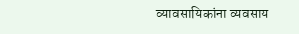व्यावसायिकांना व्यवसाय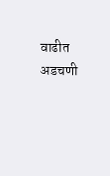वाढीत अडचणी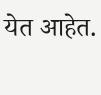येत आहेत.